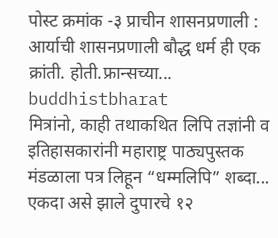पोस्ट क्रमांक -३ प्राचीन शासनप्रणाली : आर्याची शासनप्रणाली बौद्ध धर्म ही एक क्रांती. होती.फ्रान्सच्या...
buddhistbharat
मित्रांनो, काही तथाकथित लिपि तज्ञांनी व इतिहासकारांनी महाराष्ट्र पाठ्यपुस्तक मंडळाला पत्र लिहून “धम्मलिपि” शब्दा...
एकदा असे झाले दुपारचे १२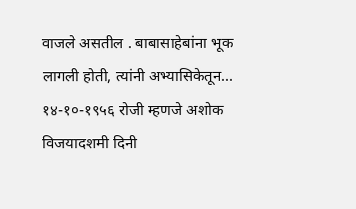वाजले असतील . बाबासाहेबांना भूक लागली होती, त्यांनी अभ्यासिकेतून...
१४-१०-१९५६ रोजी म्हणजे अशोक विजयादशमी दिनी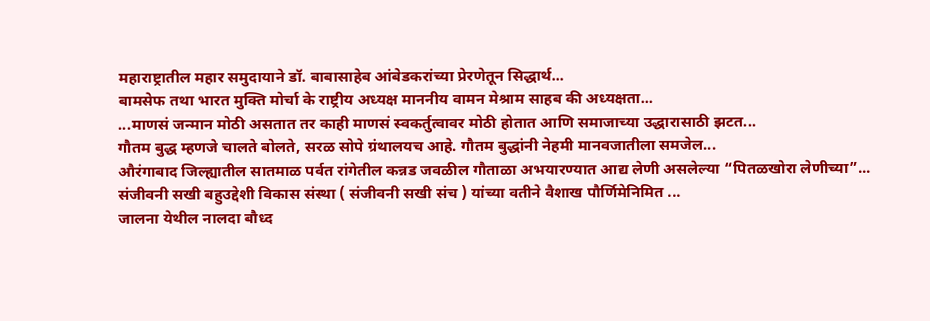महाराष्ट्रातील महार समुदायाने डॉ. बाबासाहेब आंबेडकरांच्या प्रेरणेतून सिद्धार्थ...
बामसेफ तथा भारत मुक्ति मोर्चा के राष्ट्रीय अध्यक्ष माननीय वामन मेश्राम साहब की अध्यक्षता...
...माणसं जन्मान मोठी असतात तर काही माणसं स्वकर्तुत्वावर मोठी होतात आणि समाजाच्या उद्धारासाठी झटत...
गौतम बुद्ध म्हणजे चालते बोलते, सरळ सोपे ग्रंथालयच आहे. गौतम बुद्धांनी नेहमी मानवजातीला समजेल...
औरंगाबाद जिल्ह्यातील सातमाळ पर्वत रांगेतील कन्नड जवळील गौताळा अभयारण्यात आद्य लेणी असलेल्या “पितळखोरा लेणीच्या”...
संजीवनी सखी बहुउद्देशी विकास संस्था ( संजीवनी सखी संच ) यांच्या वतीने वैशाख पौर्णिमेनिमित ...
जालना येथील नालदा बौध्द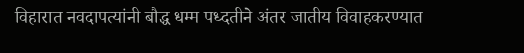विहारात नवदापत्यांनी बौद्ध धम्म पध्दतीने अंतर जातीय विवाहकरण्यात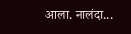आला. नालंदा...